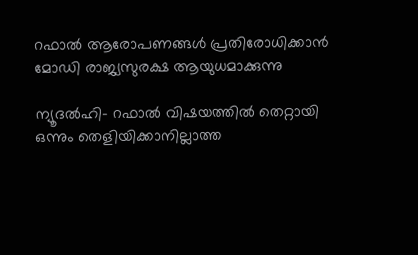റഫാല്‍ ആരോപണങ്ങള്‍ പ്രതിരോധിക്കാന്‍ മോഡി രാജ്യസുരക്ഷ ആയുധമാക്കുന്നു

ന്യൂദല്‍ഹി- റഫാല്‍ വിഷയത്തില്‍ തെറ്റായി ഒന്നും തെളിയിക്കാനില്ലാത്ത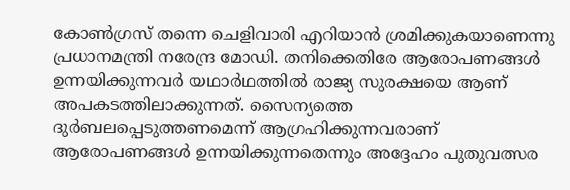കോണ്‍ഗ്രസ് തന്നെ ചെളിവാരി എറിയാന്‍ ശ്രമിക്കുകയാണെന്നു പ്രധാനമന്ത്രി നരേന്ദ്ര മോഡി. തനിക്കെതിരേ ആരോപണങ്ങള്‍ ഉന്നയിക്കുന്നവര്‍ യഥാര്‍ഥത്തില്‍ രാജ്യ സുരക്ഷയെ ആണ് അപകടത്തിലാക്കുന്നത്. സൈന്യത്തെ ദുര്‍ബലപ്പെടുത്തണമെന്ന് ആഗ്രഹിക്കുന്നവരാണ് ആരോപണങ്ങള്‍ ഉന്നയിക്കുന്നതെന്നും അദ്ദേഹം പുതുവത്സര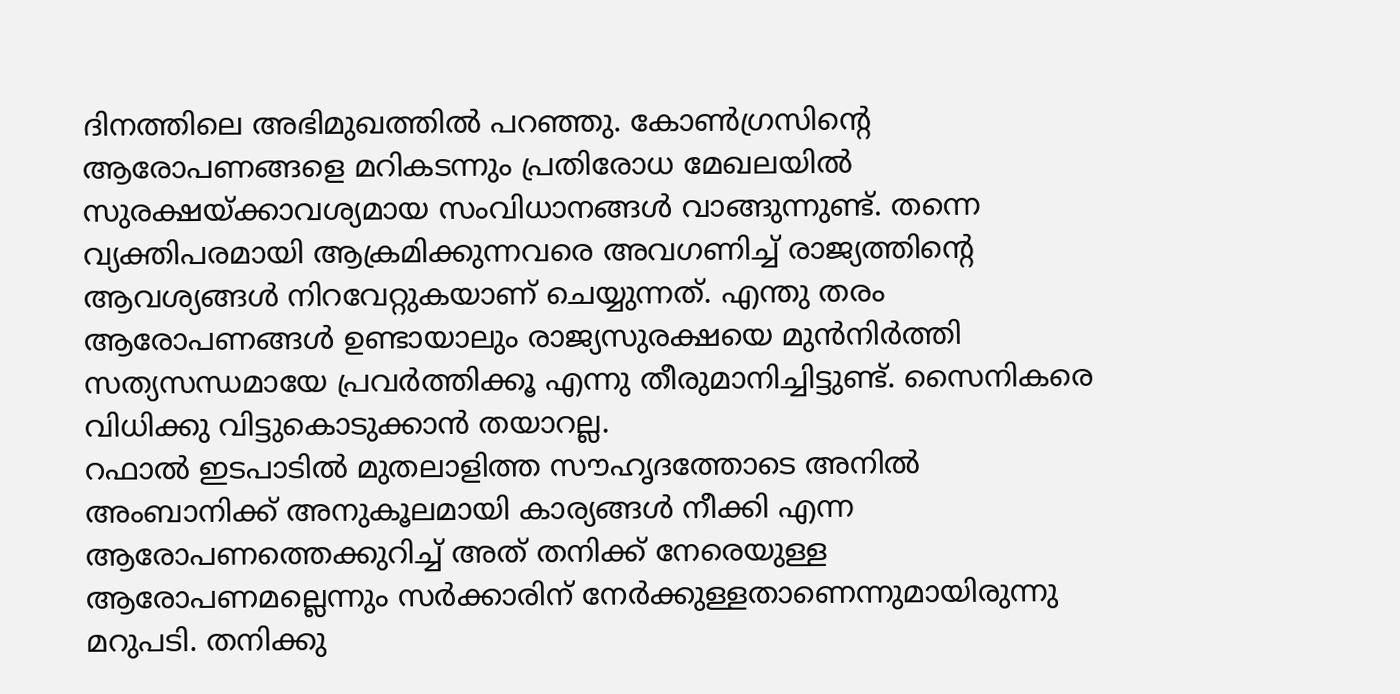ദിനത്തിലെ അഭിമുഖത്തില്‍ പറഞ്ഞു. കോണ്‍ഗ്രസിന്റെ ആരോപണങ്ങളെ മറികടന്നും പ്രതിരോധ മേഖലയില്‍ സുരക്ഷയ്ക്കാവശ്യമായ സംവിധാനങ്ങള്‍ വാങ്ങുന്നുണ്ട്. തന്നെ വ്യക്തിപരമായി ആക്രമിക്കുന്നവരെ അവഗണിച്ച് രാജ്യത്തിന്റെ ആവശ്യങ്ങള്‍ നിറവേറ്റുകയാണ് ചെയ്യുന്നത്. എന്തു തരം ആരോപണങ്ങള്‍ ഉണ്ടായാലും രാജ്യസുരക്ഷയെ മുന്‍നിര്‍ത്തി സത്യസന്ധമായേ പ്രവര്‍ത്തിക്കൂ എന്നു തീരുമാനിച്ചിട്ടുണ്ട്. സൈനികരെ വിധിക്കു വിട്ടുകൊടുക്കാന്‍ തയാറല്ല.
റഫാല്‍ ഇടപാടില്‍ മുതലാളിത്ത സൗഹൃദത്തോടെ അനില്‍ അംബാനിക്ക് അനുകൂലമായി കാര്യങ്ങള്‍ നീക്കി എന്ന ആരോപണത്തെക്കുറിച്ച് അത് തനിക്ക് നേരെയുള്ള ആരോപണമല്ലെന്നും സര്‍ക്കാരിന് നേര്‍ക്കുള്ളതാണെന്നുമായിരുന്നു മറുപടി. തനിക്കു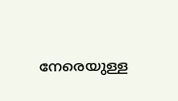നേരെയുള്ള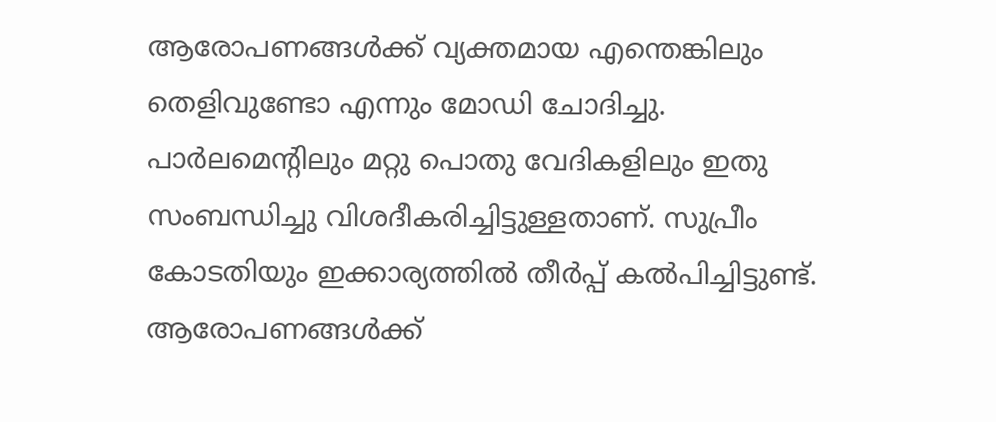ആരോപണങ്ങള്‍ക്ക് വ്യക്തമായ എന്തെങ്കിലും തെളിവുണ്ടോ എന്നും മോഡി ചോദിച്ചു. പാര്‍ലമെന്റിലും മറ്റു പൊതു വേദികളിലും ഇതു സംബന്ധിച്ചു വിശദീകരിച്ചിട്ടുള്ളതാണ്. സുപ്രീം കോടതിയും ഇക്കാര്യത്തില്‍ തീര്‍പ്പ് കല്‍പിച്ചിട്ടുണ്ട്. ആരോപണങ്ങള്‍ക്ക്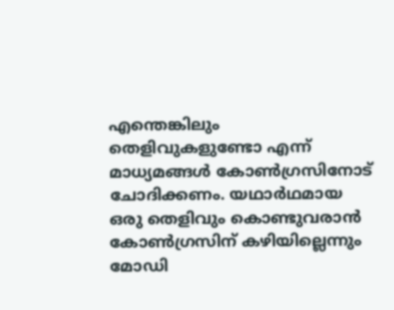എന്തെങ്കിലും തെളിവുകളുണ്ടോ എന്ന് മാധ്യമങ്ങള്‍ കോണ്‍ഗ്രസിനോട് ചോദിക്കണം. യഥാര്‍ഥമായ ഒരു തെളിവും കൊണ്ടുവരാന്‍ കോണ്‍ഗ്രസിന് കഴിയില്ലെന്നും മോഡി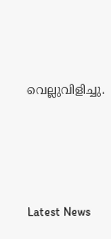വെല്ലുവിളിച്ചു.




Latest News